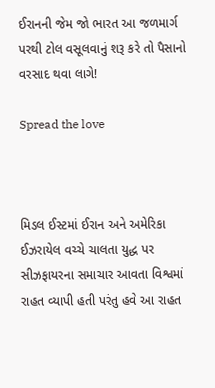ઈરાનની જેમ જો ભારત આ જળમાર્ગ પરથી ટોલ વસૂલવાનું શરૂ કરે તો પૈસાનો વરસાદ થવા લાગે!

Spread the love



મિડલ ઈસ્ટમાં ઈરાન અને અમેરિકા ઈઝરાયેલ વચ્ચે ચાલતા યુદ્ધ પર સીઝફાયરના સમાચાર આવતા વિશ્વમાં રાહત વ્યાપી હતી પરંતુ હવે આ રાહત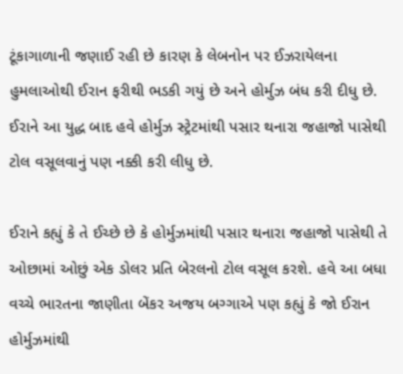ટૂંકાગાળાની જણાઈ રહી છે કારણ કે લેબનોન પર ઈઝરાયેલના હુમલાઓથી ઈરાન ફરીથી ભડકી ગયું છે અને હોર્મુઝ બંધ કરી દીધુ છે. ઈરાને આ યુદ્ધ બાદ હવે હોર્મુઝ સ્ટ્રેટમાંથી પસાર થનારા જહાજો પાસેથી ટોલ વસૂલવાનું પણ નક્કી કરી લીધુ છે.

ઈરાને કહ્યું કે તે ઈચ્છે છે કે હોર્મુઝમાંથી પસાર થનારા જહાજો પાસેથી તે ઓછામાં ઓછું એક ડોલર પ્રતિ બેરલનો ટોલ વસૂલ કરશે. હવે આ બધા વચ્ચે ભારતના જાણીતા બેંકર અજય બગ્ગાએ પણ કહ્યું કે જો ઈરાન હોર્મુઝમાંથી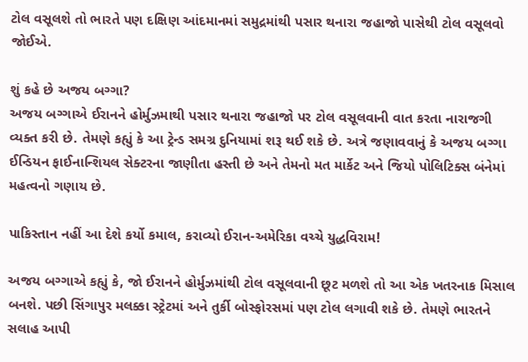ટોલ વસૂલશે તો ભારતે પણ દક્ષિણ આંદમાનમાં સમુદ્રમાંથી પસાર થનારા જહાજો પાસેથી ટોલ વસૂલવો જોઈએ.

શું કહે છે અજય બગ્ગા?
અજય બગ્ગાએ ઈરાનને હોર્મુઝમાથી પસાર થનારા જહાજો પર ટોલ વસૂલવાની વાત કરતા નારાજગી વ્યક્ત કરી છે. તેમણે કહ્યું કે આ ટ્રેન્ડ સમગ્ર દુનિયામાં શરૂ થઈ શકે છે. અત્રે જણાવવાનું કે અજય બગ્ગા ઈન્ડિયન ફાઈનાન્શિયલ સેક્ટરના જાણીતા હસ્તી છે અને તેમનો મત માર્કેટ અને જિયો પોલિટિક્સ બંનેમાં મહત્વનો ગણાય છે.

પાકિસ્તાન નહીં આ દેશે કર્યો કમાલ, કરાવ્યો ઈરાન-અમેરિકા વચ્ચે યુદ્ધવિરામ!

અજય બગ્ગાએ કહ્યું કે, જો ઈરાનને હોર્મુઝમાંથી ટોલ વસૂલવાની છૂટ મળશે તો આ એક ખતરનાક મિસાલ બનશે. પછી સિંગાપુર મલક્કા સ્ટ્રેટમાં અને તુર્કી બોસ્ફોરસમાં પણ ટોલ લગાવી શકે છે. તેમણે ભારતને સલાહ આપી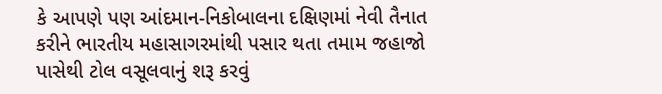કે આપણે પણ આંદમાન-નિકોબાલના દક્ષિણમાં નેવી તૈનાત કરીને ભારતીય મહાસાગરમાંથી પસાર થતા તમામ જહાજો પાસેથી ટોલ વસૂલવાનું શરૂ કરવું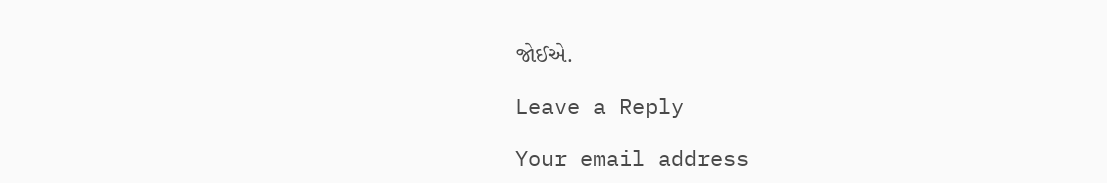જોઈએ.

Leave a Reply

Your email address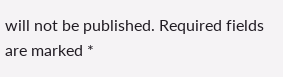will not be published. Required fields are marked *